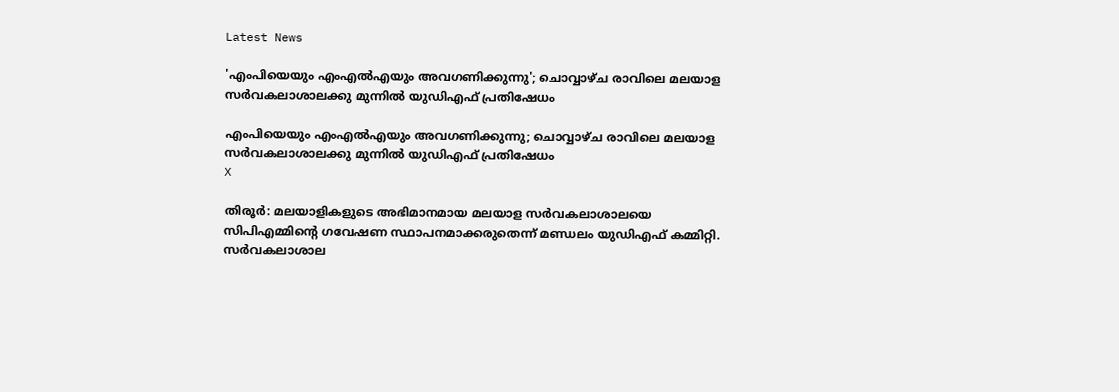Latest News

'എംപിയെയും എംഎല്‍എയും അവഗണിക്കുന്നു'; ചൊവ്വാഴ്ച രാവിലെ മലയാള സര്‍വകലാശാലക്കു മുന്നില്‍ യുഡിഎഫ് പ്രതിഷേധം

എംപിയെയും എംഎല്‍എയും അവഗണിക്കുന്നു; ചൊവ്വാഴ്ച രാവിലെ മലയാള സര്‍വകലാശാലക്കു മുന്നില്‍ യുഡിഎഫ് പ്രതിഷേധം
X

തിരൂര്‍: മലയാളികളുടെ അഭിമാനമായ മലയാള സര്‍വകലാശാലയെ സിപിഎമ്മിന്റെ ഗവേഷണ സ്ഥാപനമാക്കരുതെന്ന് മണ്ഡലം യുഡിഎഫ് കമ്മിറ്റി. സര്‍വകലാശാല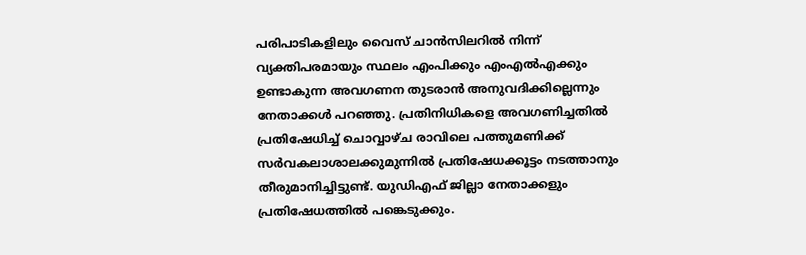പരിപാടികളിലും വൈസ് ചാന്‍സിലറില്‍ നിന്ന് വ്യക്തിപരമായും സ്ഥലം എംപിക്കും എംഎല്‍എക്കും ഉണ്ടാകുന്ന അവഗണന തുടരാന്‍ അനുവദിക്കില്ലെന്നും നേതാക്കള്‍ പറഞ്ഞു. പ്രതിനിധികളെ അവഗണിച്ചതില്‍ പ്രതിഷേധിച്ച് ചൊവ്വാഴ്ച രാവിലെ പത്തുമണിക്ക് സര്‍വകലാശാലക്കുമുന്നില്‍ പ്രതിഷേധക്കൂട്ടം നടത്താനും തീരുമാനിച്ചിട്ടുണ്ട്. യുഡിഎഫ് ജില്ലാ നേതാക്കളും പ്രതിഷേധത്തില്‍ പങ്കെടുക്കും.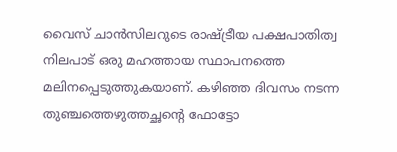വൈസ് ചാന്‍സിലറുടെ രാഷ്ട്രീയ പക്ഷപാതിത്വ നിലപാട് ഒരു മഹത്തായ സ്ഥാപനത്തെ മലിനപ്പെടുത്തുകയാണ്. കഴിഞ്ഞ ദിവസം നടന്ന തുഞ്ചത്തെഴുത്തച്ഛന്റെ ഫോട്ടോ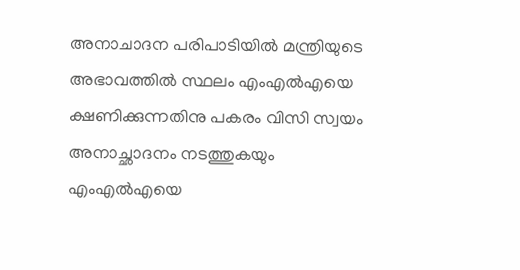അനാചാദന പരിപാടിയില്‍ മന്ത്രിയുടെ അഭാവത്തില്‍ സ്ഥലം എംഎല്‍എയെ ക്ഷണിക്കുന്നതിനു പകരം വിസി സ്വയം അനാച്ഛാദനം നടത്തുകയും എംഎല്‍എയെ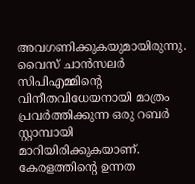അവഗണിക്കുകയുമായിരുന്നു. വൈസ് ചാന്‍സലര്‍ സിപിഎമ്മിന്റെ വിനീതവിധേയനായി മാത്രം പ്രവര്‍ത്തിക്കുന്ന ഒരു റബര്‍ സ്റ്റാമ്പായി മാറിയിരിക്കുകയാണ്. കേരളത്തിന്റെ ഉന്നത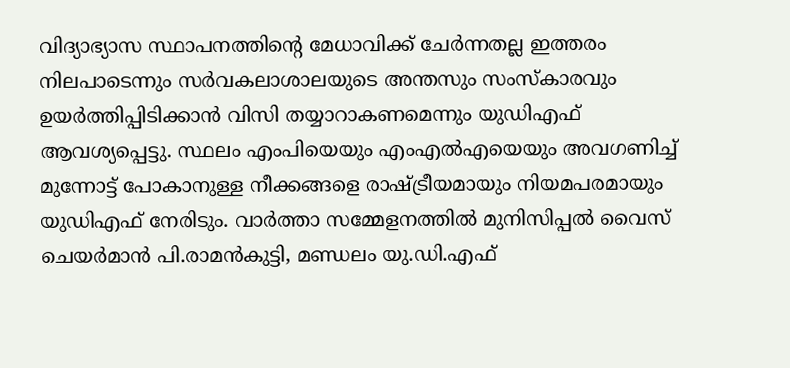വിദ്യാഭ്യാസ സ്ഥാപനത്തിന്റെ മേധാവിക്ക് ചേര്‍ന്നതല്ല ഇത്തരം നിലപാടെന്നും സര്‍വകലാശാലയുടെ അന്തസും സംസ്‌കാരവും ഉയര്‍ത്തിപ്പിടിക്കാന്‍ വിസി തയ്യാറാകണമെന്നും യുഡിഎഫ് ആവശ്യപ്പെട്ടു. സ്ഥലം എംപിയെയും എംഎല്‍എയെയും അവഗണിച്ച് മുന്നോട്ട് പോകാനുള്ള നീക്കങ്ങളെ രാഷ്ട്രീയമായും നിയമപരമായും യുഡിഎഫ് നേരിടും. വാര്‍ത്താ സമ്മേളനത്തില്‍ മുനിസിപ്പല്‍ വൈസ് ചെയര്‍മാന്‍ പി.രാമന്‍കുട്ടി, മണ്ഡലം യു.ഡി.എഫ്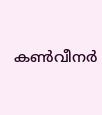കണ്‍വീനര്‍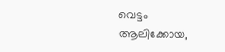വെട്ടം ആലിക്കോയ,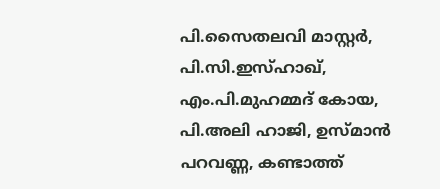പി.സൈതലവി മാസ്റ്റര്‍, പി.സി.ഇസ്ഹാഖ്, എം.പി.മുഹമ്മദ് കോയ, പി.അലി ഹാജി, ഉസ്മാന്‍ പറവണ്ണ, കണ്ടാത്ത്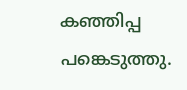കഞ്ഞിപ്പ പങ്കെടുത്തു.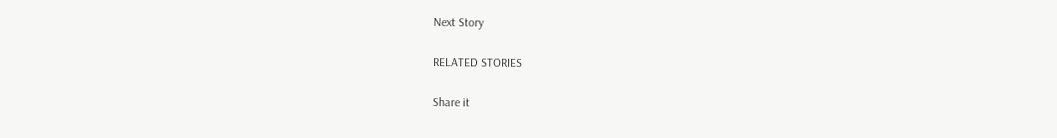Next Story

RELATED STORIES

Share it